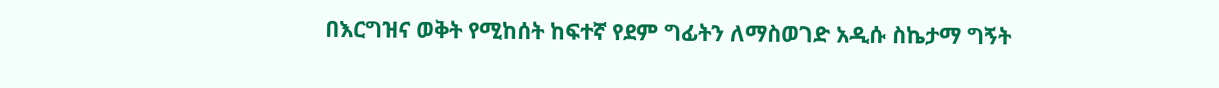በእርግዝና ወቅት የሚከሰት ከፍተኛ የደም ግፊትን ለማስወገድ አዲሱ ስኬታማ ግኝት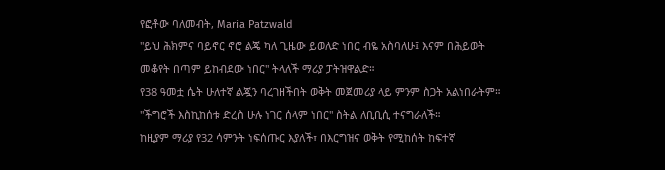የፎቶው ባለመብት, Maria Patzwald
"ይህ ሕክምና ባይኖር ኖሮ ልጄ ካለ ጊዜው ይወለድ ነበር ብዬ አስባለሁ፤ እናም በሕይወት መቆየት በጣም ይከብደው ነበር" ትላለች ማሪያ ፓትዝዋልድ።
የ38 ዓመቷ ሴት ሁለተኛ ልጇን ባረገዘችበት ወቅት መጀመሪያ ላይ ምንም ስጋት አልነበራትም። "ችግሮች እስኪከሰቱ ድረስ ሁሉ ነገር ሰላም ነበር" ስትል ለቢቢሲ ተናግራለች።
ከዚያም ማሪያ የ32 ሳምንት ነፍሰጡር እያለች፣ በእርግዝና ወቅት የሚከሰት ከፍተኛ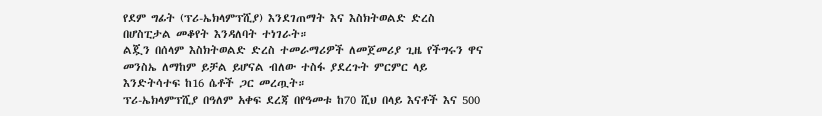የደም ግፊት (ፕሪ-ኤክላምፕሺያ) እንደገጠማት እና እስክትወልድ ድረስ በሆስፒታል መቆየት እንዳለባት ተነገራት።
ልጇን በሰላም እስክትወልድ ድረስ ተመራማሪዎች ለመጀመሪያ ጊዜ የችግሩን ዋና መንስኤ ለማከም ይቻል ይሆናል ብለው ተስፋ ያደረጉት ምርምር ላይ እንድትሳተፍ ከ16 ሴቶች ጋር መረጧት።
ፕሪ-ኤክላምፕሺያ በዓለም አቀፍ ደረጃ በየዓመቱ ከ70 ሺህ በላይ እናቶች እና 500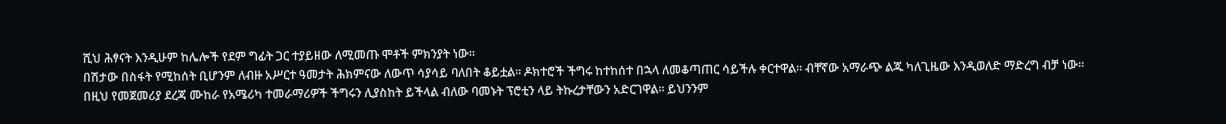ሺህ ሕፃናት እንዲሁም ከሌሎች የደም ግፊት ጋር ተያይዘው ለሚመጡ ሞቶች ምክንያት ነው።
በሽታው በስፋት የሚከሰት ቢሆንም ለብዙ አሥርተ ዓመታት ሕክምናው ለውጥ ሳያሳይ ባለበት ቆይቷል። ዶክተሮች ችግሩ ከተከሰተ በኋላ ለመቆጣጠር ሳይችሉ ቀርተዋል። ብቸኛው አማራጭ ልጁ ካለጊዜው እንዲወለድ ማድረግ ብቻ ነው።
በዚህ የመጀመሪያ ደረጃ ሙከራ የአሜሪካ ተመራማሪዎች ችግሩን ሊያስከት ይችላል ብለው ባመኑት ፕሮቲን ላይ ትኩረታቸውን አድርገዋል። ይህንንም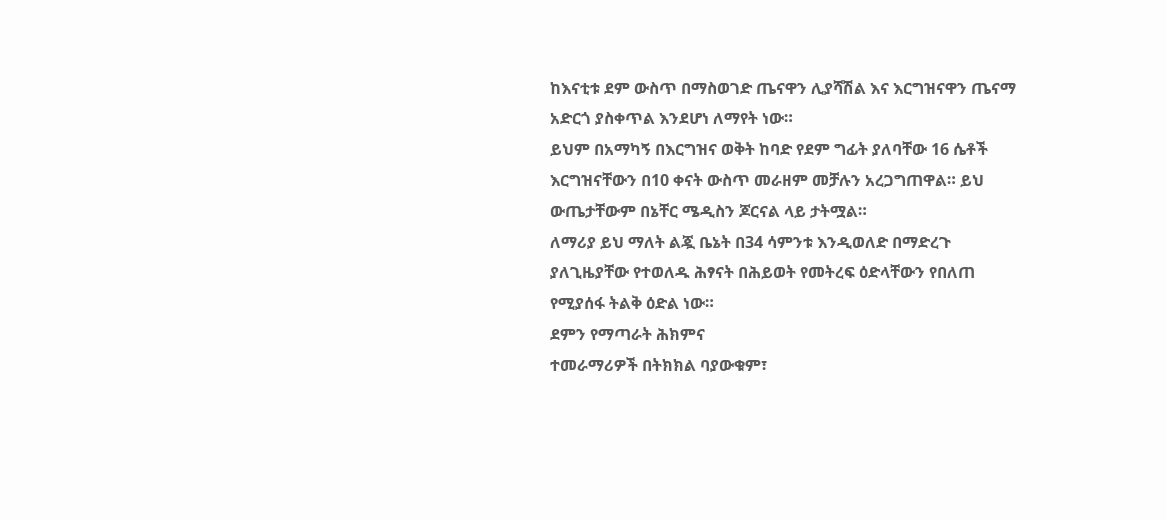ከእናቲቱ ደም ውስጥ በማስወገድ ጤናዋን ሊያሻሽል እና እርግዝናዋን ጤናማ አድርጎ ያስቀጥል እንደሆነ ለማየት ነው።
ይህም በአማካኝ በእርግዝና ወቅት ከባድ የደም ግፊት ያለባቸው 16 ሴቶች እርግዝናቸውን በ10 ቀናት ውስጥ መራዘም መቻሉን አረጋግጠዋል። ይህ ውጤታቸውም በኔቸር ሜዲስን ጆርናል ላይ ታትሟል።
ለማሪያ ይህ ማለት ልጇ ቤኔት በ34 ሳምንቱ እንዲወለድ በማድረጉ ያለጊዜያቸው የተወለዱ ሕፃናት በሕይወት የመትረፍ ዕድላቸውን የበለጠ የሚያሰፋ ትልቅ ዕድል ነው።
ደምን የማጣራት ሕክምና
ተመራማሪዎች በትክክል ባያውቁም፣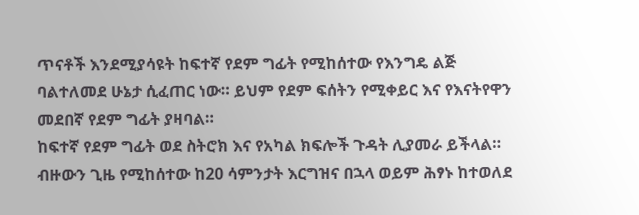ጥናቶች እንደሚያሳዩት ከፍተኛ የደም ግፊት የሚከሰተው የእንግዴ ልጅ ባልተለመደ ሁኔታ ሲፈጠር ነው። ይህም የደም ፍሰትን የሚቀይር እና የእናትየዋን መደበኛ የደም ግፊት ያዛባል።
ከፍተኛ የደም ግፊት ወደ ስትሮክ እና የአካል ክፍሎች ጉዳት ሊያመራ ይችላል።
ብዙውን ጊዜ የሚከሰተው ከ20 ሳምንታት እርግዝና በኋላ ወይም ሕፃኑ ከተወለደ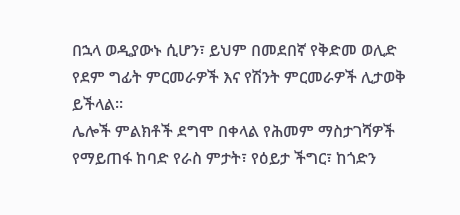በኋላ ወዲያውኑ ሲሆን፣ ይህም በመደበኛ የቅድመ ወሊድ የደም ግፊት ምርመራዎች እና የሽንት ምርመራዎች ሊታወቅ ይችላል።
ሌሎች ምልክቶች ደግሞ በቀላል የሕመም ማስታገሻዎች የማይጠፋ ከባድ የራስ ምታት፣ የዕይታ ችግር፣ ከጎድን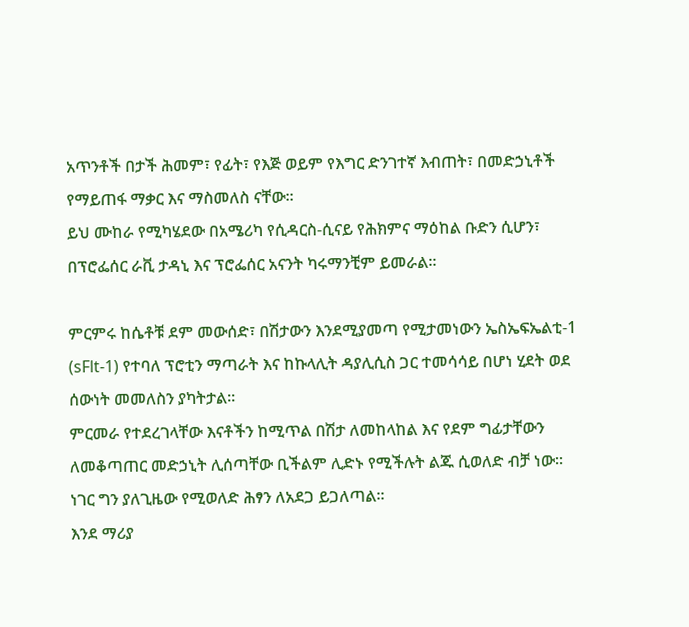አጥንቶች በታች ሕመም፣ የፊት፣ የእጅ ወይም የእግር ድንገተኛ እብጠት፣ በመድኃኒቶች የማይጠፋ ማቃር እና ማስመለስ ናቸው።
ይህ ሙከራ የሚካሄደው በአሜሪካ የሲዳርስ-ሲናይ የሕክምና ማዕከል ቡድን ሲሆን፣ በፕሮፌሰር ራቪ ታዳኒ እና ፕሮፌሰር አናንት ካሩማንቺም ይመራል።

ምርምሩ ከሴቶቹ ደም መውሰድ፣ በሽታውን እንደሚያመጣ የሚታመነውን ኤስኤፍኤልቲ-1 (sFlt-1) የተባለ ፕሮቲን ማጣራት እና ከኩላሊት ዳያሊሲስ ጋር ተመሳሳይ በሆነ ሂደት ወደ ሰውነት መመለስን ያካትታል።
ምርመራ የተደረገላቸው እናቶችን ከሚጥል በሽታ ለመከላከል እና የደም ግፊታቸውን ለመቆጣጠር መድኃኒት ሊሰጣቸው ቢችልም ሊድኑ የሚችሉት ልጁ ሲወለድ ብቻ ነው። ነገር ግን ያለጊዜው የሚወለድ ሕፃን ለአደጋ ይጋለጣል።
እንደ ማሪያ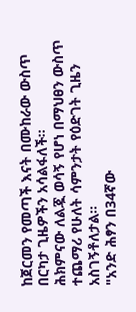ከጀርመን የመጣች እናት በሙከራው ውስጥ በርካታ ጊዜዎችን አሳልፋለች።
ሕክምናው ለልጇ ወሳኝ የሆነ በማህፀን ውስጥ ተጨማሪ የሁለት ሳምንታት የዕድገት ጊዜን አስገኝቶለታል።
"አንድ ሕፃን በ34ኛው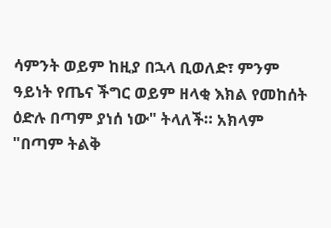ሳምንት ወይም ከዚያ በኋላ ቢወለድ፣ ምንም ዓይነት የጤና ችግር ወይም ዘላቂ እክል የመከሰት ዕድሉ በጣም ያነሰ ነው" ትላለች። አክላም "በጣም ትልቅ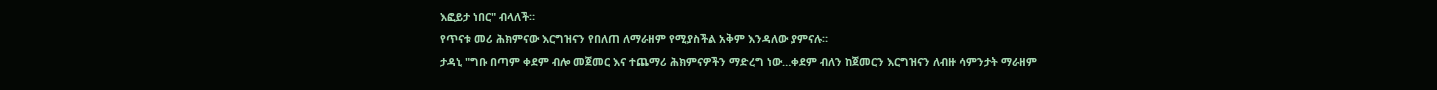እፎይታ ነበር" ብላለች።
የጥናቱ መሪ ሕክምናው እርግዝናን የበለጠ ለማራዘም የሚያስችል አቅም እንዳለው ያምናሉ።
ታዳኒ "ግቡ በጣም ቀደም ብሎ መጀመር እና ተጨማሪ ሕክምናዎችን ማድረግ ነው…ቀደም ብለን ከጀመርን እርግዝናን ለብዙ ሳምንታት ማራዘም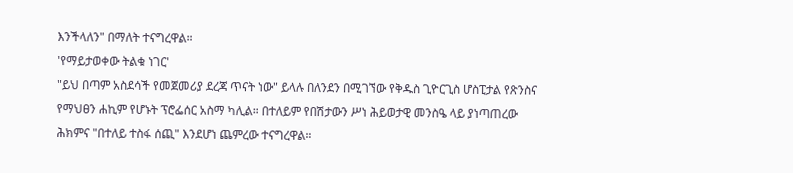እንችላለን" በማለት ተናግረዋል።
'የማይታወቀው ትልቁ ነገር'
"ይህ በጣም አስደሳች የመጀመሪያ ደረጃ ጥናት ነው" ይላሉ በለንደን በሚገኘው የቅዱስ ጊዮርጊስ ሆስፒታል የጽንስና የማህፀን ሐኪም የሆኑት ፕሮፌሰር አስማ ካሊል። በተለይም የበሽታውን ሥነ ሕይወታዊ መንስዔ ላይ ያነጣጠረው ሕክምና "በተለይ ተስፋ ሰጪ" እንደሆነ ጨምረው ተናግረዋል።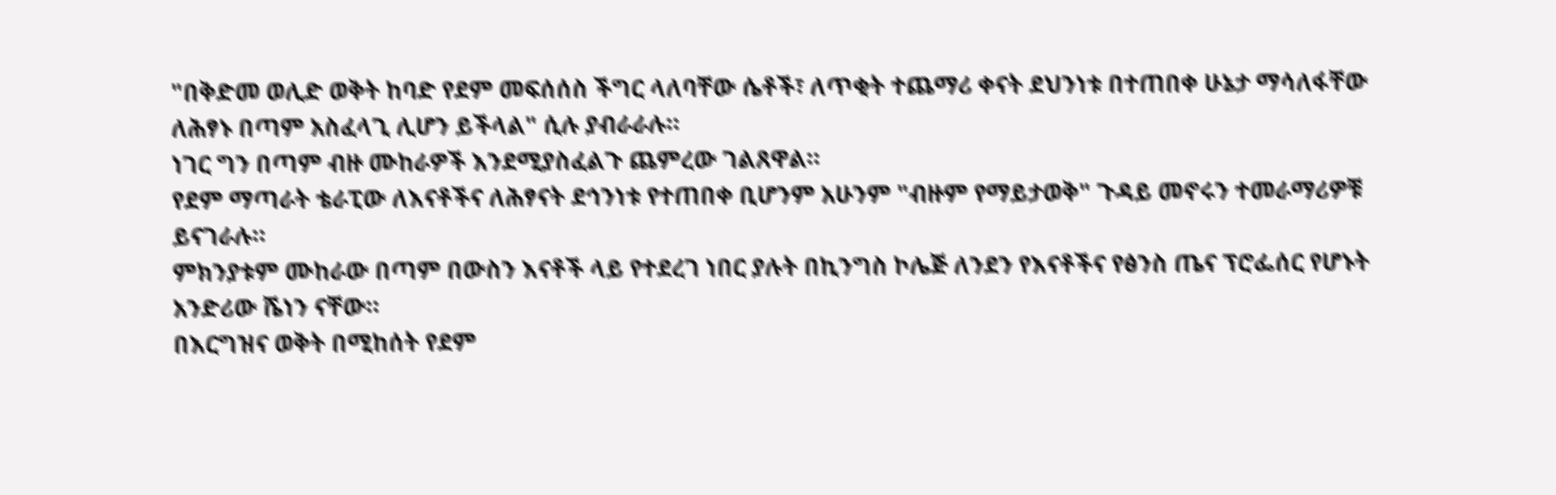"በቅድመ ወሊድ ወቅት ከባድ የደም መፍሰሰስ ችግር ላለባቸው ሴቶች፣ ለጥቂት ተጨማሪ ቀናት ደህንነቱ በተጠበቀ ሁኔታ ማሳለፋቸው ለሕፃኑ በጣም አስፈላጊ ሊሆን ይችላል" ሲሉ ያብራራሉ።
ነገር ግን በጣም ብዙ ሙከራዎች እንደሚያስፈልጉ ጨምረው ገልጸዋል።
የደም ማጣራት ቴራፒው ለእናቶችና ለሕፃናት ደኅንነቱ የተጠበቀ ቢሆንም አሁንም "ብዙም የማይታወቅ" ጉዳይ መኖሩን ተመራማሪዎቹ ይናገራሉ።
ምክንያቱም ሙከራው በጣም በውስን እናቶች ላይ የተደረገ ነበር ያሉት በኪንግስ ኮሌጅ ለንደን የእናቶችና የፅንስ ጤና ፕሮፌሰር የሆኑት አንድሪው ሼነን ናቸው።
በእርግዝና ወቅት በሚከሰት የደም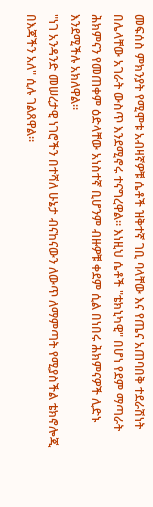መፍሰስ ምክንያት የሚሞቱ አብዛኛዎቹ ሴቶች ዝቅተኛ ገቢ ባላቸው እና የጤና አጠባበቅ ተደራሽነት በሌላቸው አገራት ውስጥ እንደሚኖሩ ተናግረዋል። እነዚህ ሴቶች "ቴክኒካዊ" በሆነ የደም ማጣራት ሕክምናን የመጠቀም ዕድላቸው አነስተኛ ቢሆንም ብዙዎቹ ቀደም ሲል በነበሩ ሕክምናዎች ሊድኑ እንደሚችሉ አክለዋል።
"ነገ አንዳንድ መሠረታዊ ነገሮችን በተሻለ ሁኔታ ብናከናውን ለውጥ ለማምጣት የሚያስችል ቴክኖሎጂ በእጃችን አለ" ሲሉ ገልጸዋል።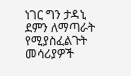ነገር ግን ታዳኒ ደምን ለማጣራት የሚያስፈልጉት መሳሪያዎች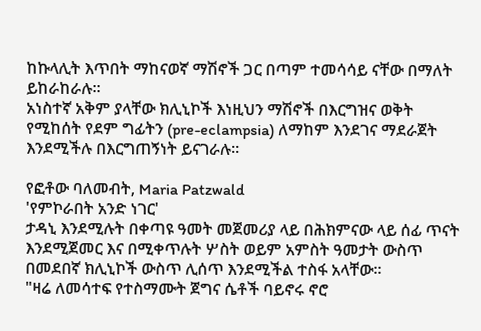ከኩላሊት እጥበት ማከናወኛ ማሽኖች ጋር በጣም ተመሳሳይ ናቸው በማለት ይከራከራሉ።
አነስተኛ አቅም ያላቸው ክሊኒኮች እነዚህን ማሽኖች በእርግዝና ወቅት የሚከሰት የደም ግፊትን (pre-eclampsia) ለማከም እንደገና ማደራጀት እንደሚችሉ በእርግጠኝነት ይናገራሉ።

የፎቶው ባለመብት, Maria Patzwald
'የምኮራበት አንድ ነገር'
ታዳኒ እንደሚሉት በቀጣዩ ዓመት መጀመሪያ ላይ በሕክምናው ላይ ሰፊ ጥናት እንደሚጀመር እና በሚቀጥሉት ሦስት ወይም አምስት ዓመታት ውስጥ በመደበኛ ክሊኒኮች ውስጥ ሊሰጥ እንደሚችል ተስፋ አላቸው።
"ዛሬ ለመሳተፍ የተስማሙት ጀግና ሴቶች ባይኖሩ ኖሮ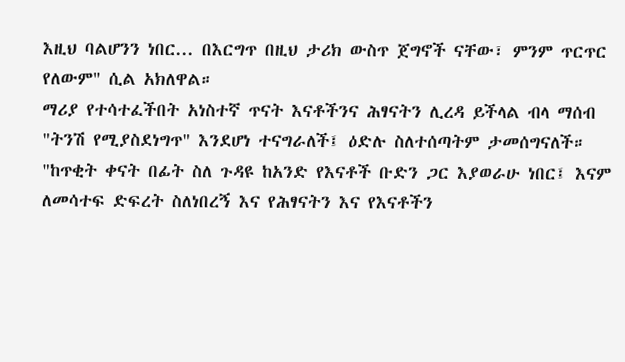እዚህ ባልሆንን ነበር... በእርግጥ በዚህ ታሪክ ውስጥ ጀግኖች ናቸው፣ ምንም ጥርጥር የለውም" ሲል አክለዋል።
ማሪያ የተሳተፈችበት አነስተኛ ጥናት እናቶችንና ሕፃናትን ሊረዳ ይችላል ብላ ማሰብ "ትንሽ የሚያስደነግጥ" እንደሆነ ተናግራለች፤ ዕድሉ ስለተሰጣትም ታመሰግናለች።
"ከጥቂት ቀናት በፊት ስለ ጉዳዩ ከአንድ የእናቶች ቡድን ጋር እያወራሁ ነበር፤ እናም ለመሳተፍ ድፍረት ስለነበረኝ እና የሕፃናትን እና የእናቶችን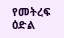የመትረፍ ዕድል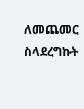ለመጨመር ስላደረግኩት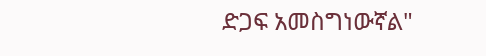ድጋፍ አመስግነውኛል"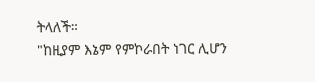ትላለች።
"ከዚያም እኔም የምኮራበት ነገር ሊሆን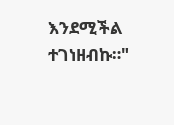እንደሚችል ተገነዘብኩ።"